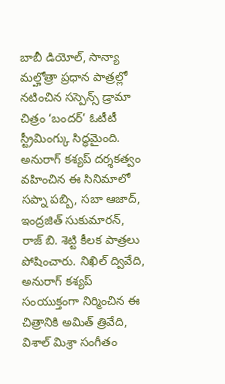బాబీ డియోల్, సాన్యా మల్హోత్రా ప్రధాన పాత్రల్లో నటించిన సస్పెన్స్ డ్రామా చిత్రం ‘బందర్’ ఓటీటీ స్ట్రీమింగ్కు సిద్ధమైంది. అనురాగ్ కశ్యప్ దర్శకత్వం వహించిన ఈ సినిమాలో సప్నా పబ్బి, సబా ఆజాద్, ఇంద్రజిత్ సుకుమారన్, రాజ్ బి. శెట్టి కీలక పాత్రలు పోషించారు. నిఖిల్ ద్వివేది, అనురాగ్ కశ్యప్ సంయుక్తంగా నిర్మించిన ఈ చిత్రానికి అమిత్ త్రివేది, విశాల్ మిశ్రా సంగీతం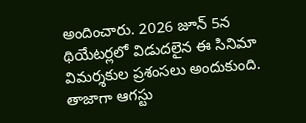అందించారు. 2026 జూన్ 5న థియేటర్లలో విడుదలైన ఈ సినిమా విమర్శకుల ప్రశంసలు అందుకుంది. తాజాగా ఆగస్టు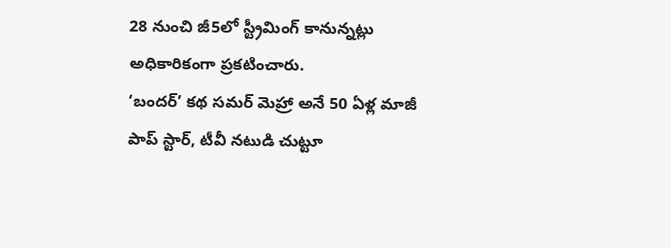28 నుంచి జీ5లో స్ట్రీమింగ్ కానున్నట్లు అధికారికంగా ప్రకటించారు.
‘బందర్’ కథ సమర్ మెహ్రా అనే 50 ఏళ్ల మాజీ పాప్ స్టార్, టీవీ నటుడి చుట్టూ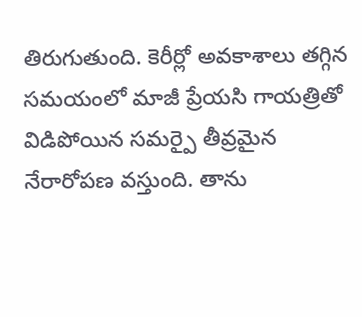తిరుగుతుంది. కెరీర్లో అవకాశాలు తగ్గిన సమయంలో మాజీ ప్రేయసి గాయత్రితో విడిపోయిన సమర్పై తీవ్రమైన నేరారోపణ వస్తుంది. తాను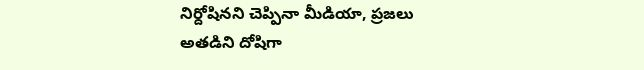నిర్దోషినని చెప్పినా మీడియా, ప్రజలు అతడిని దోషిగా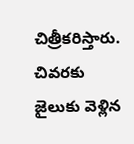చిత్రీకరిస్తారు. చివరకు జైలుకు వెళ్లిన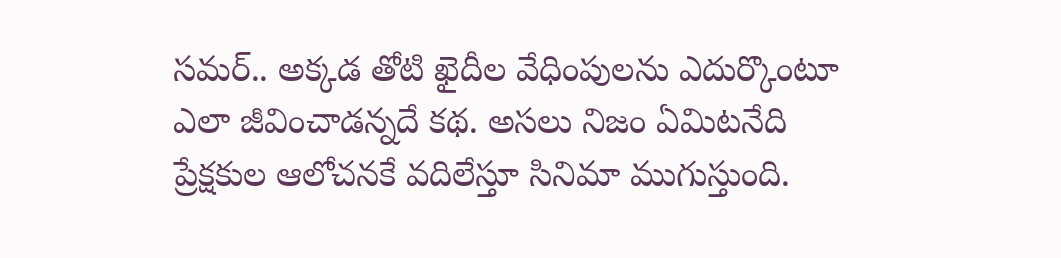సమర్.. అక్కడ తోటి ఖైదీల వేధింపులను ఎదుర్కొంటూ ఎలా జీవించాడన్నదే కథ. అసలు నిజం ఏమిటనేది ప్రేక్షకుల ఆలోచనకే వదిలేస్తూ సినిమా ముగుస్తుంది.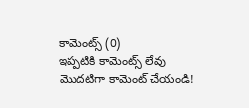కామెంట్స్ (0)
ఇప్పటికి కామెంట్స్ లేవు
మొదటిగా కామెంట్ చేయండి!